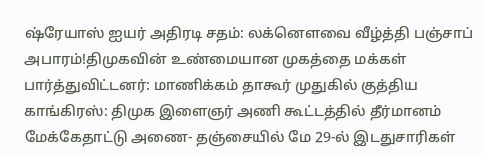ஷ்ரேயாஸ் ஐயர் அதிரடி சதம்: லக்னௌவை வீழ்த்தி பஞ்சாப் அபாரம்!திமுகவின் உண்மையான முகத்தை மக்கள் பார்த்துவிட்டனர்: மாணிக்கம் தாகூர் முதுகில் குத்திய காங்கிரஸ்: திமுக இளைஞர் அணி கூட்டத்தில் தீர்மானம் மேக்கேதாட்டு அணை- தஞ்சையில் மே 29-ல் இடதுசாரிகள்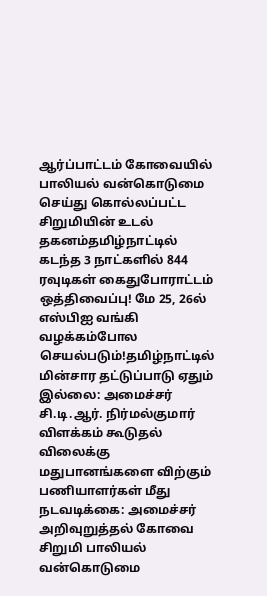ஆர்ப்பாட்டம் கோவையில் பாலியல் வன்கொடுமை செய்து கொல்லப்பட்ட சிறுமியின் உடல் தகனம்தமிழ்நாட்டில் கடந்த 3 நாட்களில் 844 ரவுடிகள் கைதுபோராட்டம் ஒத்திவைப்பு! மே 25, 26ல் எஸ்பிஐ வங்கி வழக்கம்போல செயல்படும்!தமிழ்நாட்டில் மின்சார தட்டுப்பாடு ஏதும் இல்லை: அமைச்சர் சி.டி.ஆர். நிர்மல்குமார் விளக்கம் கூடுதல் விலைக்கு மதுபானங்களை விற்கும் பணியாளர்கள் மீது நடவடிக்கை: அமைச்சர் அறிவுறுத்தல் கோவை சிறுமி பாலியல் வன்கொடுமை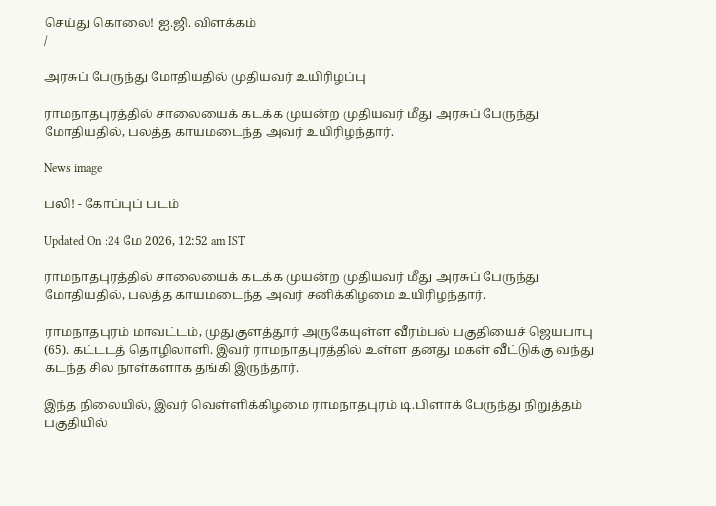செய்து கொலை! ஐ.ஜி. விளக்கம்
/

அரசுப் பேருந்து மோதியதில் முதியவர் உயிரிழப்பு

ராமநாதபுரத்தில் சாலையைக் கடக்க முயன்ற முதியவர் மீது அரசுப் பேருந்து மோதியதில், பலத்த காயமடைந்த அவர் உயிரிழந்தார்.

News image

பலி! - கோப்புப் படம்

Updated On :24 மே 2026, 12:52 am IST

ராமநாதபுரத்தில் சாலையைக் கடக்க முயன்ற முதியவர் மீது அரசுப் பேருந்து மோதியதில், பலத்த காயமடைந்த அவர் சனிக்கிழமை உயிரிழந்தார்.

ராமநாதபுரம் மாவட்டம், முதுகுளத்தூர் அருகேயுள்ள வீரம்பல் பகுதியைச் ஜெயபாபு (65). கட்டடத் தொழிலாளி. இவர் ராமநாதபுரத்தில் உள்ள தனது மகள் வீட்டுக்கு வந்து கடந்த சில நாள்களாக தங்கி இருந்தார்.

இந்த நிலையில், இவர் வெள்ளிக்கிழமை ராமநாதபுரம் டி.பிளாக் பேருந்து நிறுத்தம் பகுதியில்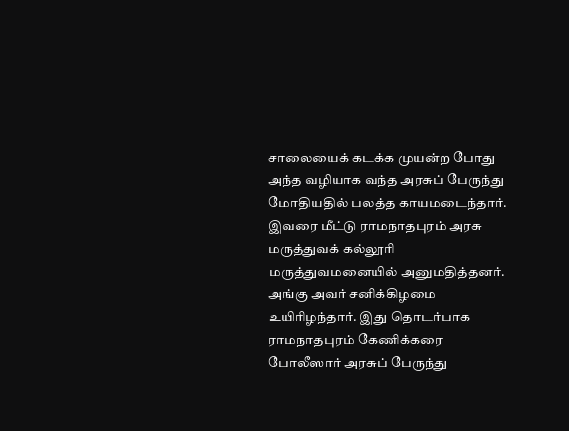சாலையைக் கடக்க முயன்ற போது அந்த வழியாக வந்த அரசுப் பேருந்து மோதியதில் பலத்த காயமடைந்தார். இவரை மீட்டு ராமநாதபுரம் அரசு மருத்துவக் கல்லூரி மருத்துவமனையில் அனுமதித்தனர். அங்கு அவர் சனிக்கிழமை உயிரிழந்தார். இது தொடர்பாக ராமநாதபுரம் கேணிக்கரை போலீஸார் அரசுப் பேருந்து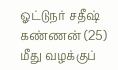ஓட்டுநர் சதீஷ் கண்ணன் (25) மீது வழக்குப்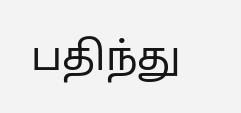பதிந்து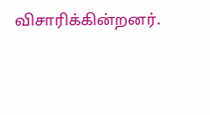விசாரிக்கின்றனர்.